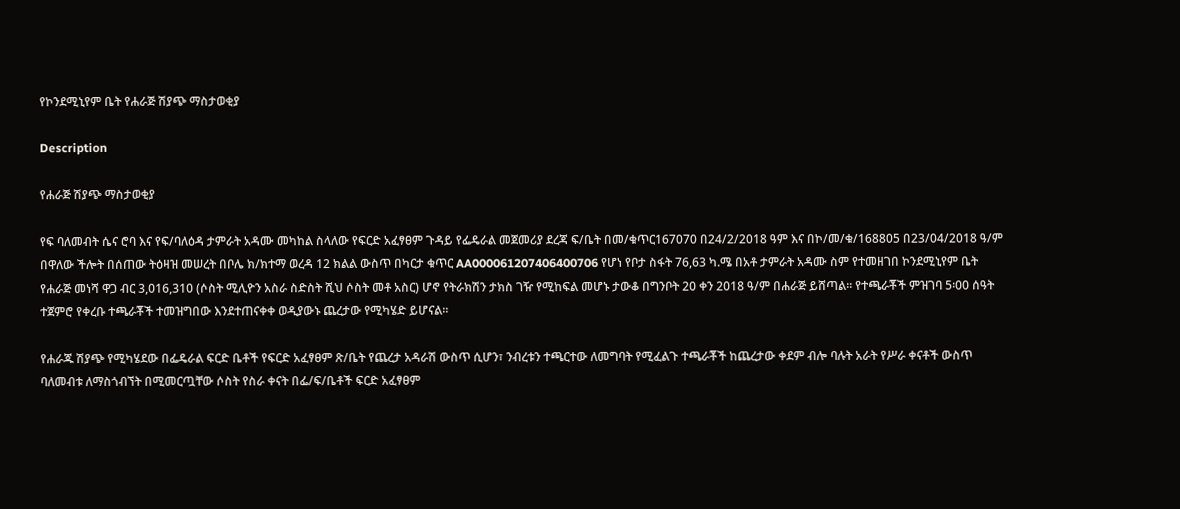የኮንደሚኒየም ቤት የሐራጅ ሽያጭ ማስታወቂያ

Description

የሐራጅ ሽያጭ ማስታወቂያ

የፍ ባለመብት ሴና ሮባ እና የፍ/ባለዕዳ ታምራት አዳሙ መካከል ስላለው የፍርድ አፈፃፀም ጉዳይ የፌዴራል መጀመሪያ ደረጃ ፍ/ቤት በመ/ቁጥር167070 በ24/2/2018 ዓም እና በኮ/መ/ቁ/168805 በ23/04/2018 ዓ/ም በዋለው ችሎት በሰጠው ትዕዛዝ መሠረት በቦሌ ክ/ክተማ ወረዳ 12 ክልል ውስጥ በካርታ ቁጥር AA000061207406400706 የሆነ የቦታ ስፋት 76,63 ካ.ሜ በአቶ ታምራት አዳሙ ስም የተመዘገበ ኮንደሚኒየም ቤት የሐራጅ መነሻ ዋጋ ብር 3,016,310 (ሶስት ሚሊዮን አስራ ስድስት ሺህ ሶስት መቶ አስር) ሆኖ የትራክሽን ታክስ ገዥ የሚከፍል መሆኑ ታውቆ በግንቦት 20 ቀን 2018 ዓ/ም በሐራጅ ይሸጣል። የተጫራቾች ምዝገባ 5፡00 ሰዓት ተጀምሮ የቀረቡ ተጫራቾች ተመዝግበው እንደተጠናቀቀ ወዲያውኑ ጨረታው የሚካሄድ ይሆናል።

የሐራጁ ሽያጭ የሚካሄደው በፌዴራል ፍርድ ቤቶች የፍርድ አፈፃፀም ጽ/ቤት የጨረታ አዳራሽ ውስጥ ሲሆን፣ ንብረቱን ተጫርተው ለመግባት የሚፈልጉ ተጫራቾች ከጨረታው ቀደም ብሎ ባሉት አራት የሥራ ቀናቶች ውስጥ ባለመብቱ ለማስጎብኘት በሚመርጧቸው ሶስት የስራ ቀናት በፌ/ፍ/ቤቶች ፍርድ አፈፃፀም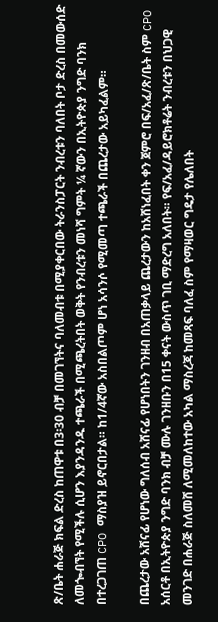ጽ/ቤት ሐራጅ ክፍል ድረስ ከጠዋቱ በ3፡30 ብቻ በመገኘትና ባለመብቱ በሚያቀርበው ትራንስፓርት ንብረቱን ባለበት ቦታ ድረስ በመውሰድ ለመጐብኘት የሚችሉ ሲሆን እያንዳንዱ ተጫራች በሚጫረትበት ወቅት የንብረቱን መነሻ ግምት ¼ ኛውን በኢትዮጵያ ንግድ ባንክ በተረጋገጠ CPO ማስያዝ ይኖርበታል። ከ1/4ኛው አስበልጦም ሆነ አሳንሶ የሚመጣ ተጫራች በጨረታው አይካፈልም።

በጨረታው አሸናፊ የሆነው ግለሰብ አሸናፊ የሆነበትን ገንዘብ በአጠቃላይ ጨረታውን ከአሸነፈበት ቀን ጀምሮ በፍ/አፈ/ጽ/ቤት ስም CPO አሰርቶ በኢትዮጵያ ንግድ ባንክ ብቻ ሙሉ ገንዘቡን በ15 ቀናት ውስጥ ገቢ ማድረግ አለበት። የፍ/አፈ/ዳይሮክቶሬት ንብረቱን በህጋዊ መንገድ በሐራጅ ስለመሸ ለሚመለከተው አካል ማስረጃ ከመጻፍ ባለፈ ስም የማዛወር ግዴታ የሌለበት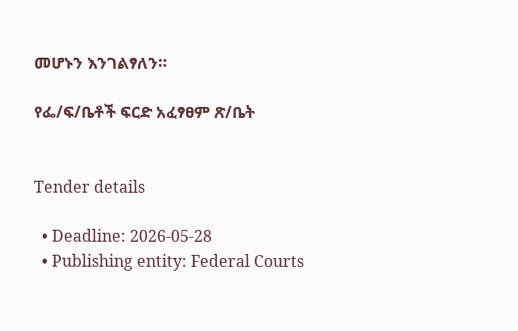መሆኑን እንገልፃለን።

የፌ/ፍ/ቤቶች ፍርድ አፈፃፀም ጽ/ቤት


Tender details

  • Deadline: 2026-05-28
  • Publishing entity: Federal Courts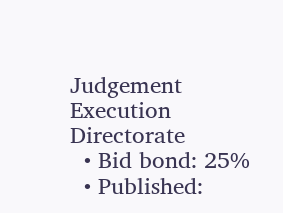Judgement Execution Directorate
  • Bid bond: 25%
  • Published: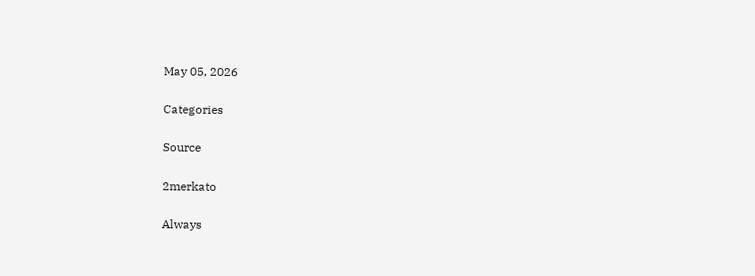May 05, 2026

Categories

Source

2merkato

Always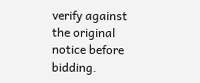verify against the original notice before bidding.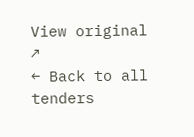View original ↗
← Back to all tenders